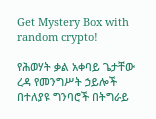Get Mystery Box with random crypto!

የሕወሃት ቃል አቀባይ ጌታቸው ረዳ የመንግሥት ኃይሎች በተለያዩ ግንባሮች በትግራይ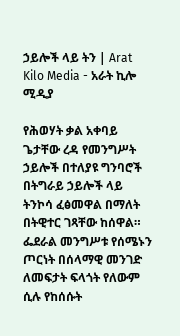ኃይሎች ላይ ትን | Arat Kilo Media - አራት ኪሎ ሚዲያ

የሕወሃት ቃል አቀባይ ጌታቸው ረዳ የመንግሥት ኃይሎች በተለያዩ ግንባሮች በትግራይ ኃይሎች ላይ ትንኮሳ ፈፅመዋል በማለት በትዊተር ገጻቸው ከሰዋል። ፌደራል መንግሥቱ የሰሜኑን ጦርነት በሰላማዊ መንገድ ለመፍታት ፍላጎት የለውም ሲሉ የከሰሱት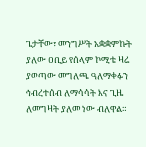ጌታቸው፣ መንግሥት አቋቋምኩት ያለው ዐቢይ የሰላም ኮሚቴ ዛሬ ያወጣው መግለጫ ዓለማቀፉን ኅብረተሰብ ለማሳሳት እና ጊዜ ለመግዛት ያለመ ነው ብለዋል።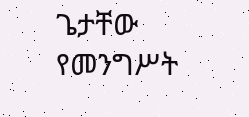ጌታቸው የመንግሥት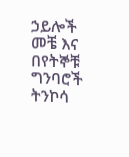ኃይሎች መቼ እና በየትኞቹ ግንባሮች ትንኮሳ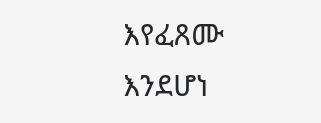እየፈጸሙ እንደሆነ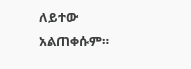ለይተው አልጠቀሱም።